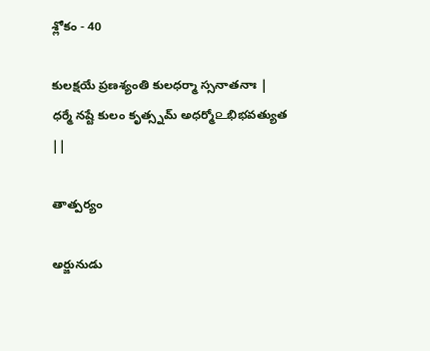శ్లోకం - 40

కులక్షయే ప్రణశ్యంతి కులధర్మా స్సనాతనాః | ధర్మే నష్టే కులం కృత్స్నమ్ అధర్మో௨భిభవత్యుత ||

తాత్పర్యం

అర్జునుడు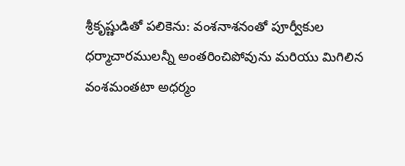శ్రీకృష్ణుడితో పలికెను: వంశనాశనంతో పూర్వీకుల ధర్మాచారములన్నీ అంతరించిపోవును మరియు మిగిలిన వంశమంతటా అధర్మం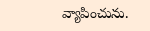వ్యాపించును.